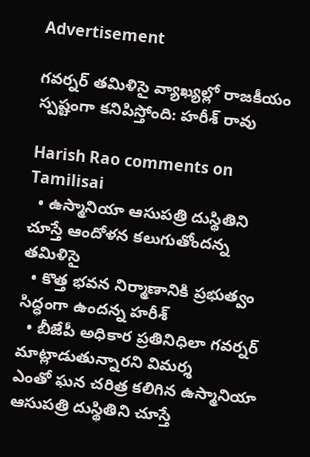Advertisement

గవర్నర్ తమిళిసై వ్యాఖ్యల్లో రాజకీయం స్పష్టంగా కనిపిస్తోంది: హరీశ్ రావు

Harish Rao comments on Tamilisai
  • ఉస్మానియా ఆసుపత్రి దుస్థితిని చూస్తే ఆందోళన కలుగుతోందన్న తమిళిసై
  • కొత్త భవన నిర్మాణానికి ప్రభుత్వం సిద్ధంగా ఉందన్న హరీశ్
  • బీజేపీ అధికార ప్రతినిధిలా గవర్నర్ మాట్లాడుతున్నారని విమర్శ
ఎంతో ఘన చరిత్ర కలిగిన ఉస్మానియా ఆసుపత్రి దుస్థితిని చూస్తే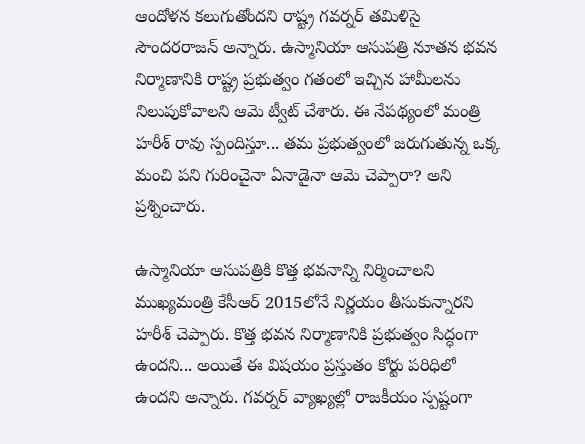ఆందోళన కలుగుతోందని రాష్ట్ర గవర్నర్ తమిళిసై సౌందరరాజన్ అన్నారు. ఉస్మానియా ఆసుపత్రి నూతన భవన నిర్మాణానికి రాష్ట్ర ప్రభుత్వం గతంలో ఇచ్చిన హామీలను నిలుపుకోవాలని ఆమె ట్వీట్ చేశారు. ఈ నేపథ్యంలో మంత్రి హరీశ్ రావు స్పందిస్తూ... తమ ప్రభుత్వంలో జరుగుతున్న ఒక్క మంచి పని గురించైనా ఏనాడైనా ఆమె చెప్పారా? అని ప్రశ్నించారు.

ఉస్మానియా ఆసుపత్రికి కొత్త భవనాన్ని నిర్మించాలని ముఖ్యమంత్రి కేసీఆర్ 2015లోనే నిర్ణయం తీసుకున్నారని హరీశ్ చెప్పారు. కొత్త భవన నిర్మాణానికి ప్రభుత్వం సిద్ధంగా ఉందని... అయితే ఈ విషయం ప్రస్తుతం కోర్టు పరిధిలో ఉందని అన్నారు. గవర్నర్ వ్యాఖ్యల్లో రాజకీయం స్పష్టంగా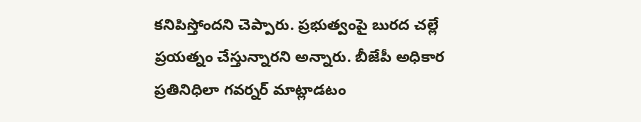కనిపిస్తోందని చెప్పారు. ప్రభుత్వంపై బురద చల్లే ప్రయత్నం చేస్తున్నారని అన్నారు. బీజేపీ అధికార ప్రతినిధిలా గవర్నర్ మాట్లాడటం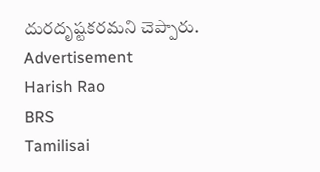దురదృష్టకరమని చెప్పారు.
Advertisement
Harish Rao
BRS
Tamilisai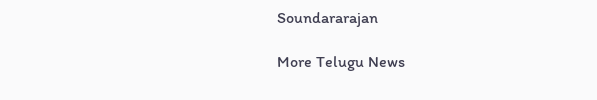Soundararajan

More Telugu News